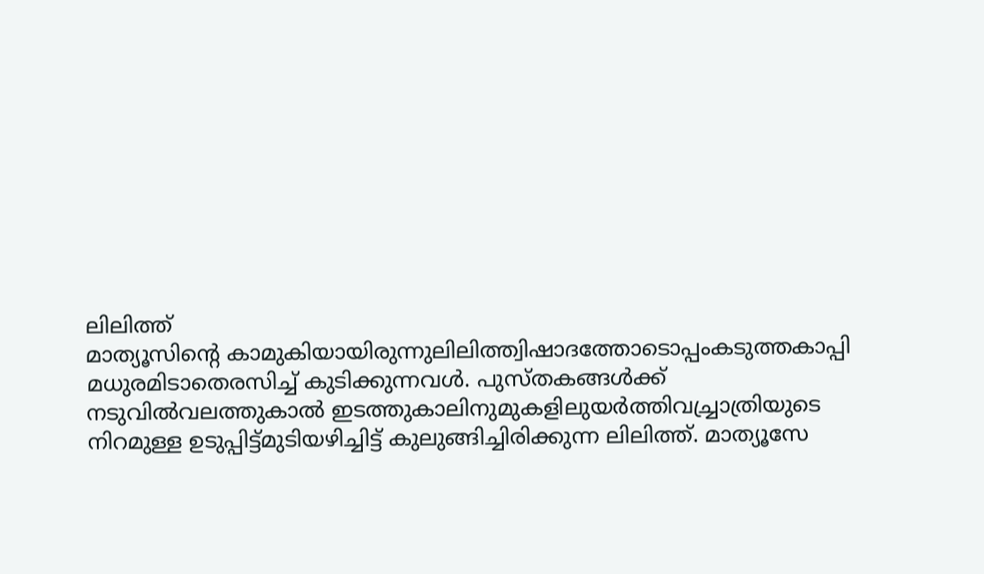ലിലിത്ത്
മാത്യൂസിൻ്റെ കാമുകിയായിരുന്നുലിലിത്ത്വിഷാദത്തോടൊപ്പംകടുത്തകാപ്പി മധുരമിടാതെരസിച്ച് കുടിക്കുന്നവൾ. പുസ്തകങ്ങൾക്ക് നടുവിൽവലത്തുകാൽ ഇടത്തുകാലിനുമുകളിലുയർത്തിവച്ച്രാത്രിയുടെ നിറമുള്ള ഉടുപ്പിട്ട്മുടിയഴിച്ചിട്ട് കുലുങ്ങിച്ചിരിക്കുന്ന ലിലിത്ത്. മാത്യൂസേ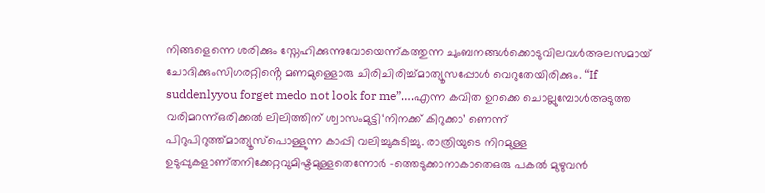നിങ്ങളെന്നെ ശരിക്കും സ്നേഹിക്കുന്നുവോയെന്ന്കത്തുന്ന ചുംബനങ്ങൾക്കൊടുവിലവൾഅലസമായ് ചോദിക്കുംസിഗരറ്റിൻ്റെ മണമുള്ളൊരു ചിരിചിരിച്ച്മാത്യൂസപ്പോൾ വെറുതേയിരിക്കും. “If suddenlyyou forget medo not look for me”….എന്ന കവിത ഉറക്കെ ചൊല്ലുമ്പോൾഅടുത്ത വരിമറന്ന്ഒരിക്കൽ ലിലിത്തിന് ശ്വാസംമുട്ടി‘നിനക്ക് കിറുക്കാ’ ണെന്ന് പിറുപിറുത്ത്മാത്യൂസ്പൊള്ളുന്ന കാപ്പി വലിച്ചുകുടിച്ചു. രാത്രിയുടെ നിറമുള്ള ഉടുപ്പുകളാണ്തനിക്കേറ്റവുമിഷ്ടമുള്ളതെന്നോർ –ത്തെടുക്കാനാകാതെഒരു പകൽ മുഴുവൻ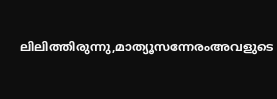ലിലിത്തിരുന്നു,മാത്യൂസന്നേരംഅവളുടെ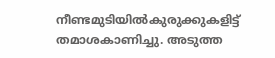നീണ്ടമുടിയിൽകുരുക്കുകളിട്ട് തമാശകാണിച്ചു. അടുത്ത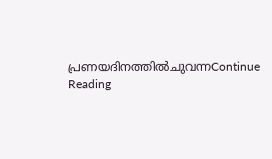പ്രണയദിനത്തിൽചുവന്നContinue Reading